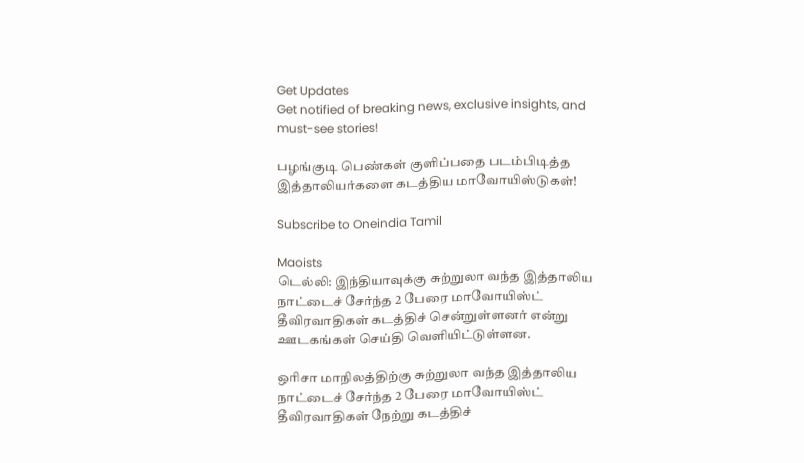Get Updates
Get notified of breaking news, exclusive insights, and must-see stories!

பழங்குடி பெண்கள் குளிப்பதை படம்பிடித்த இத்தாலியர்களை கடத்திய மாவோயிஸ்டுகள்!

Subscribe to Oneindia Tamil

Maoists
டெல்லி: இந்தியாவுக்கு சுற்றுலா வந்த இத்தாலிய நாட்டைச் சேர்ந்த 2 பேரை மாவோயிஸ்ட் தீவிரவாதிகள் கடத்திச் சென்றுள்ளனர் என்று ஊடகங்கள் செய்தி வெளியிட்டுள்ளன.

ஒரிசா மாநிலத்திற்கு சுற்றுலா வந்த இத்தாலிய நாட்டைச் சேர்ந்த 2 பேரை மாவோயிஸ்ட் தீவிரவாதிகள் நேற்று கடத்திச்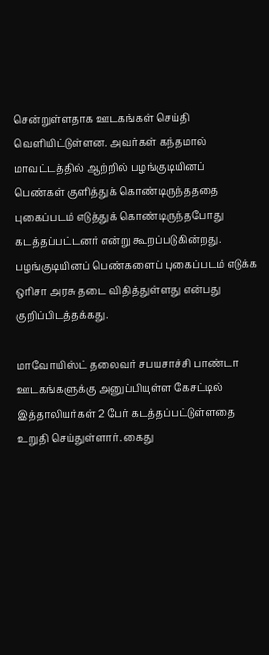சென்றுள்ளதாக ஊடகங்கள் செய்தி வெளியிட்டுள்ளன. அவர்கள் கந்தமால் மாவட்டத்தில் ஆற்றில் பழங்குடியினப் பெண்கள் குளித்துக் கொண்டிருந்தததை புகைப்படம் எடுத்துக் கொண்டிருந்தபோது கடத்தப்பட்டனர் என்று கூறப்படுகின்றது. பழங்குடியினப் பெண்களைப் புகைப்படம் எடுக்க ஒரிசா அரசு தடை விதித்துள்ளது என்பது குறிப்பிடத்தக்கது.

மாவோயிஸ்ட் தலைவர் சபயசாச்சி பாண்டா ஊடகங்களுக்கு அனுப்பியுள்ள கேசட்டில் இத்தாலியர்கள் 2 பேர் கடத்தப்பட்டுள்ளதை உறுதி செய்துள்ளார். கைது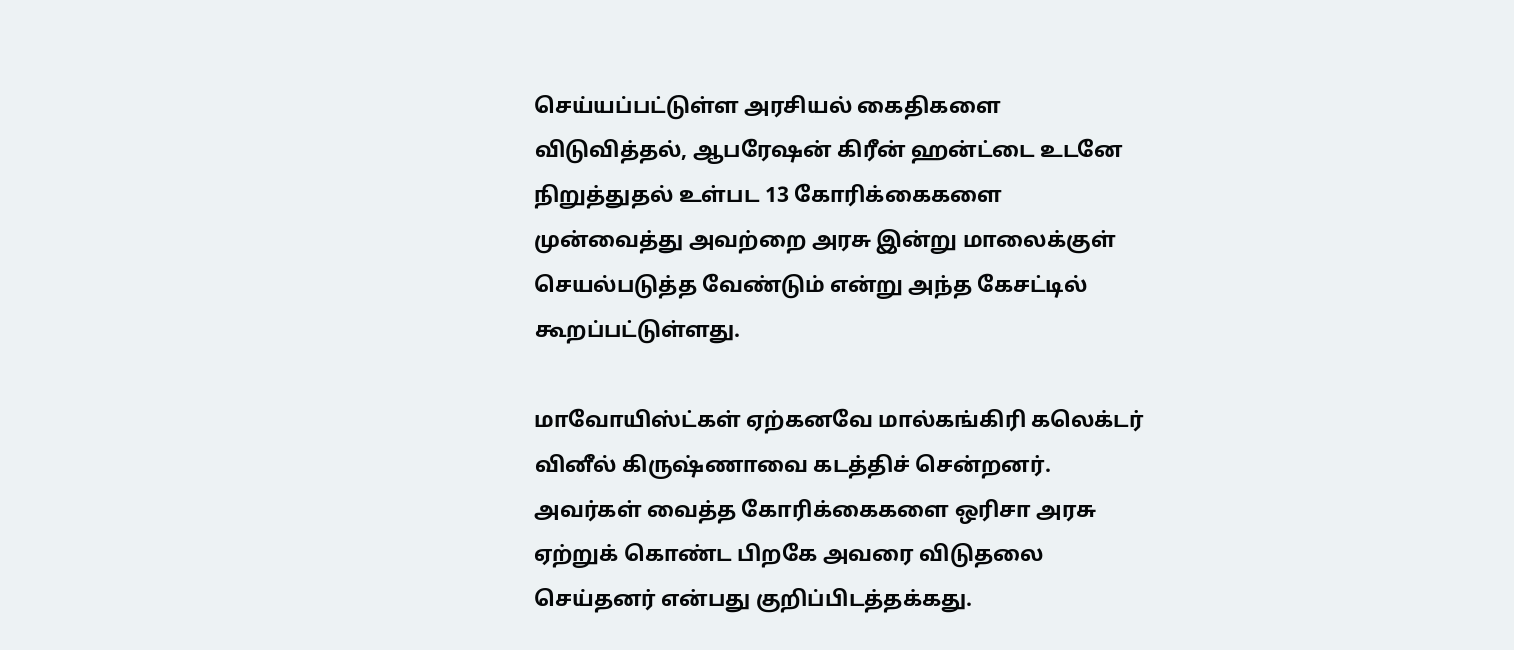செய்யப்பட்டுள்ள அரசியல் கைதிகளை விடுவித்தல், ஆபரேஷன் கிரீன் ஹன்ட்டை உடனே நிறுத்துதல் உள்பட 13 கோரிக்கைகளை முன்வைத்து அவற்றை அரசு இன்று மாலைக்குள் செயல்படுத்த வேண்டும் என்று அந்த கேசட்டில் கூறப்பட்டுள்ளது.

மாவோயிஸ்ட்கள் ஏற்கனவே மால்கங்கிரி கலெக்டர் வினீல் கிருஷ்ணாவை கடத்திச் சென்றனர். அவர்கள் வைத்த கோரிக்கைகளை ஒரிசா அரசு ஏற்றுக் கொண்ட பிறகே அவரை விடுதலை செய்தனர் என்பது குறிப்பிடத்தக்கது.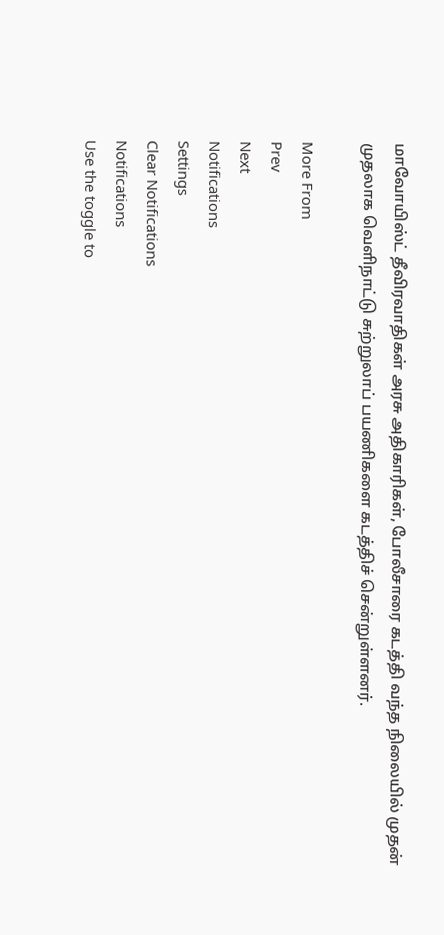மாவோயிஸ்ட் தீவிரவாதிகள் அரசு அதிகாரிகள், போலீசாரை கடத்தி வந்த நிலையில் முதன் முதலாக வெளிநாட்டு சுற்றுலாப் பயணிகளை கடத்திச் சென்றுள்ளனர்.

More From
Prev
Next
Notifications
Settings
Clear Notifications
Notifications
Use the toggle to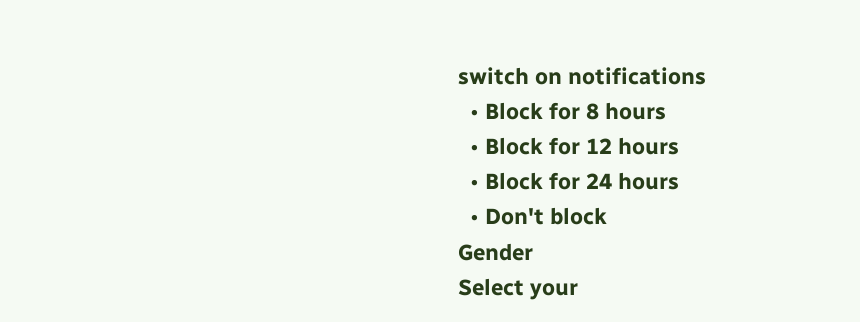switch on notifications
  • Block for 8 hours
  • Block for 12 hours
  • Block for 24 hours
  • Don't block
Gender
Select your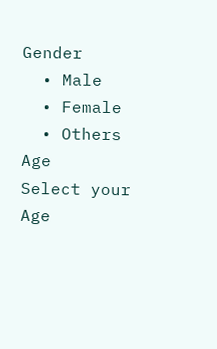Gender
  • Male
  • Female
  • Others
Age
Select your Age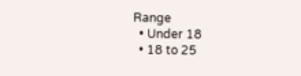Range
  • Under 18
  • 18 to 25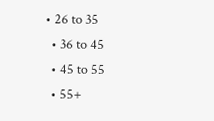• 26 to 35
  • 36 to 45
  • 45 to 55
  • 55+